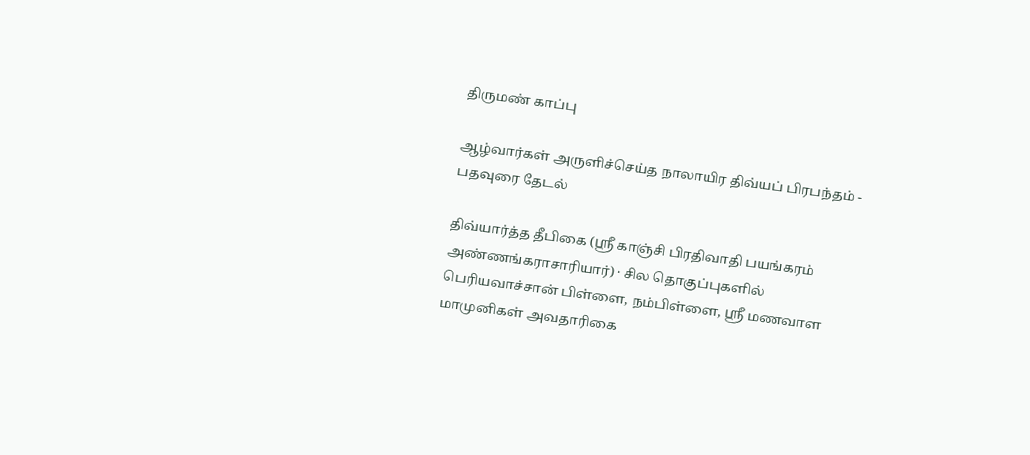திருமண் காப்பு

ஆழ்வார்கள் அருளிச்செய்த நாலாயிர திவ்யப் பிரபந்தம் - பதவுரை தேடல்

திவ்யார்த்த தீபிகை (ஸ்ரீ காஞ்சி பிரதிவாதி பயங்கரம் அண்ணங்கராசாரியார்) · சில தொகுப்புகளில் பெரியவாச்சான் பிள்ளை, நம்பிள்ளை, ஸ்ரீ மணவாள மாமுனிகள் அவதாரிகை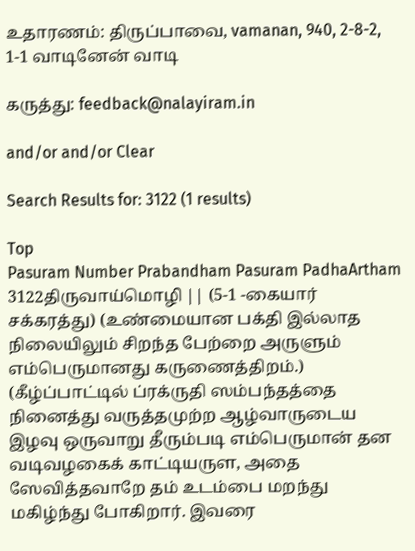உதாரணம்: திருப்பாவை, vamanan, 940, 2-8-2, 1-1 வாடினேன் வாடி

கருத்து: feedback@nalayiram.in

and/or and/or Clear

Search Results for: 3122 (1 results)

Top
Pasuram Number Prabandham Pasuram PadhaArtham
3122திருவாய்மொழி || (5-1 -கையார் சக்கரத்து) (உண்மையான பக்தி இல்லாத நிலையிலும் சிறந்த பேற்றை அருளும் எம்பெருமானது கருணைத்திறம்.) (கீழ்ப்பாட்டில் ப்ரக்ருதி ஸம்பந்தத்தை நினைத்து வருத்தமுற்ற ஆழ்வாருடைய இழவு ஒருவாறு தீரும்படி எம்பெருமான் தன வடிவழகைக் காட்டியருள, அதை ஸேவித்தவாறே தம் உடம்பை மறந்து மகிழ்ந்து போகிறார். இவரை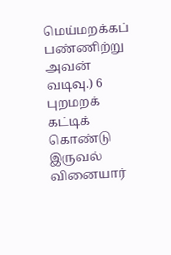மெய்மறக்கப் பண்ணிற்று அவன் வடிவு.) 6
புறமறக் கட்டிக் கொண்டு இருவல் வினையார்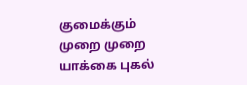குமைக்கும் முறை முறை யாக்கை புகல்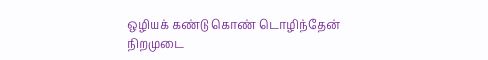ஒழியக் கண்டு கொண் டொழிந்தேன் நிறமுடை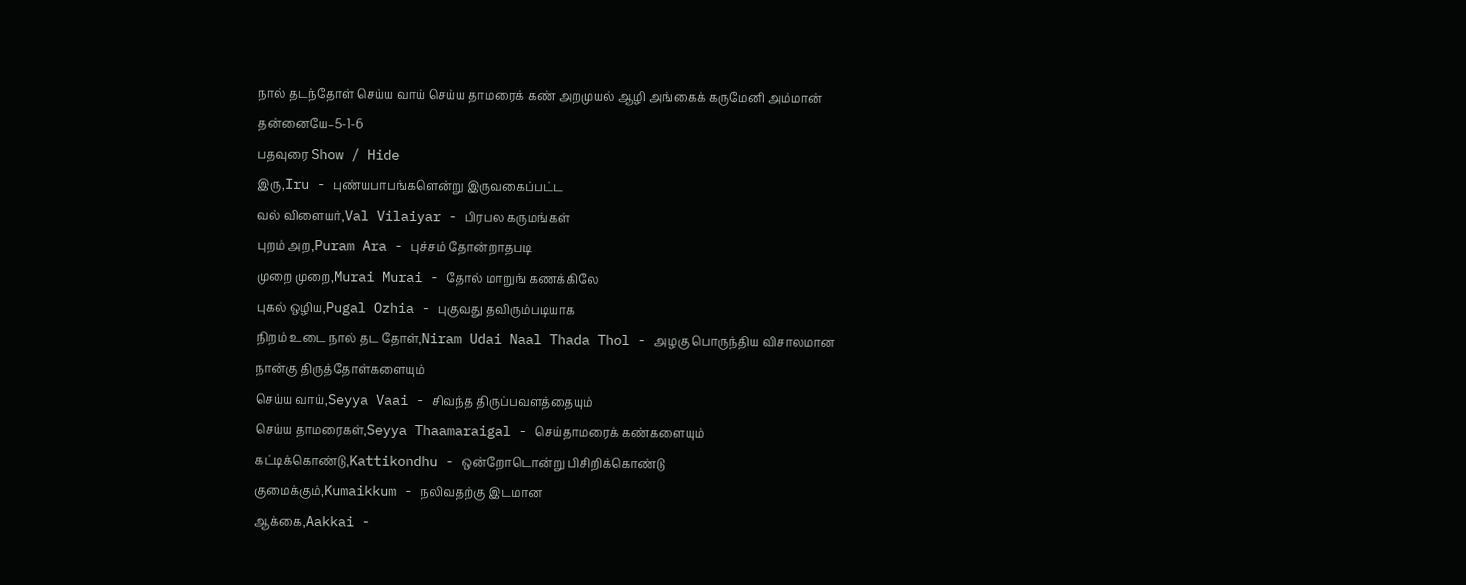நால் தடந்தோள் செய்ய வாய் செய்ய தாமரைக் கண் அறமுயல் ஆழி அங்கைக் கருமேனி அம்மான் தன்னையே–5-1-6
பதவுரை Show / Hide
இரு,Iru - புண்யபாபங்களென்று இருவகைப்பட்ட
வல் விளையர்,Val Vilaiyar - பிரபல கருமங்கள்
புறம் அற,Puram Ara - புச்சம் தோன்றாதபடி
முறை முறை,Murai Murai - தோல் மாறுங் கணக்கிலே
புகல் ஒழிய,Pugal Ozhia - புகுவது தவிரும்படியாக
நிறம் உடை நால் தட தோள்,Niram Udai Naal Thada Thol - அழகு பொருந்திய விசாலமான நான்கு திருத்தோள்களையும்
செய்ய வாய்,Seyya Vaai - சிவந்த திருப்பவளத்தையும்
செய்ய தாமரைகள்,Seyya Thaamaraigal - செய்தாமரைக் கண்களையும்
கட்டிக்கொண்டு,Kattikondhu - ஒன்றோடொன்று பிசிறிக்கொண்டு
குமைக்கும்,Kumaikkum - நலிவதற்கு இடமான
ஆக்கை,Aakkai -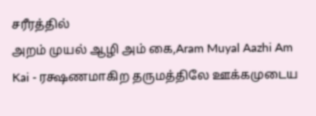சரீரத்தில்
அறம் முயல் ஆழி அம் கை,Aram Muyal Aazhi Am Kai - ரக்ஷணமாகிற தருமத்திலே ஊக்கமுடைய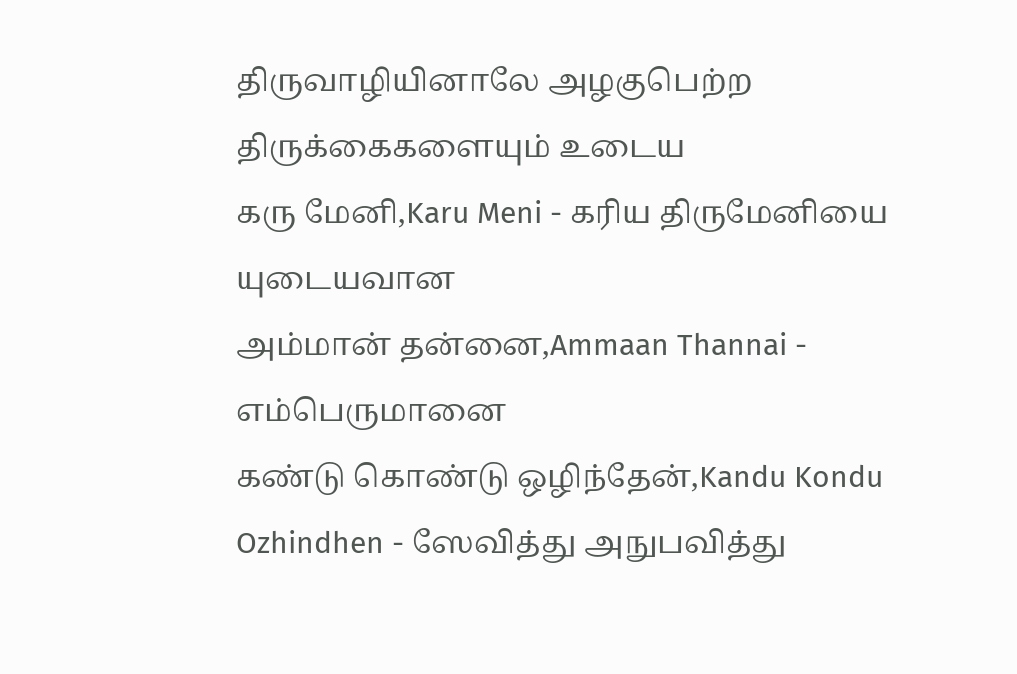திருவாழியினாலே அழகுபெற்ற திருக்கைகளையும் உடைய
கரு மேனி,Karu Meni - கரிய திருமேனியை யுடையவான
அம்மான் தன்னை,Ammaan Thannai - எம்பெருமானை
கண்டு கொண்டு ஒழிந்தேன்,Kandu Kondu Ozhindhen - ஸேவித்து அநுபவித்து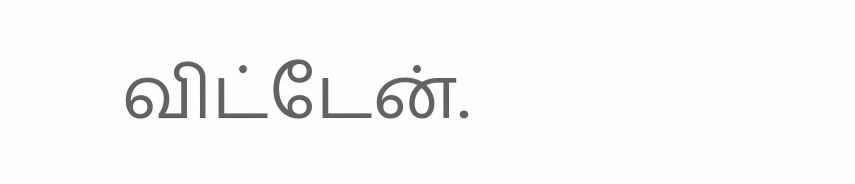விட்டேன்.